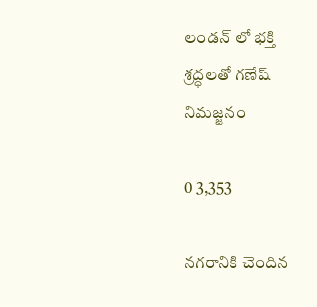లండన్ లో భక్తి శ్రద్ధలతో గణేష్ నిమజ్జనం

0 3,353

నగరానికి చెందిన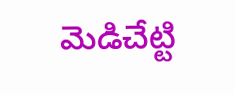మెడిచేట్టి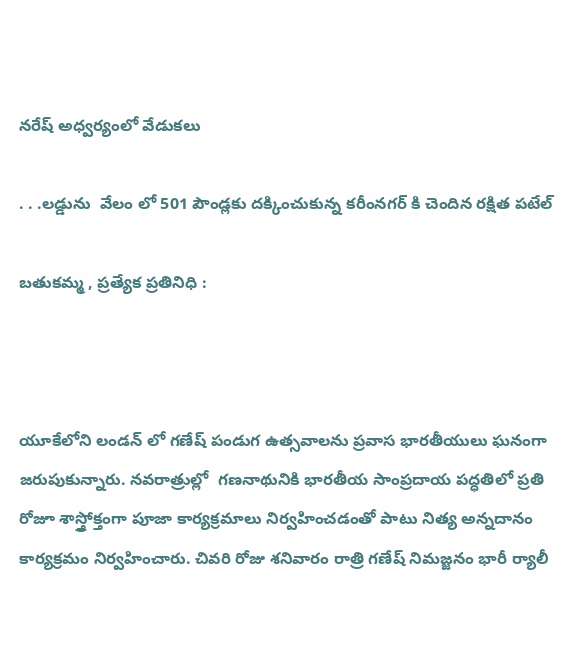నరేష్ అధ్వర్యంలో వేడుకలు

. . .లడ్డును  వేలం లో 501 పౌండ్లకు దక్కించుకున్న కరీంనగర్ కి చెందిన రక్షిత పటేల్

బతుకమ్మ , ప్రత్యేక ప్రతినిధి :



యూకేలోని లండన్ లో గణేష్ పండుగ ఉత్సవాలను ప్రవాస భారతీయులు ఘనంగా జరుపుకున్నారు. నవరాత్రుల్లో  గణనాథునికి భారతీయ సాంప్రదాయ పద్ధతిలో ప్రతి రోజూ శాస్త్రోక్తంగా పూజా కార్యక్రమాలు నిర్వహించడంతో పాటు నిత్య అన్నదానం కార్యక్రమం నిర్వహించారు. చివరి రోజు శనివారం రాత్రి గణేష్ నిమజ్జనం భారీ ర్యాలీ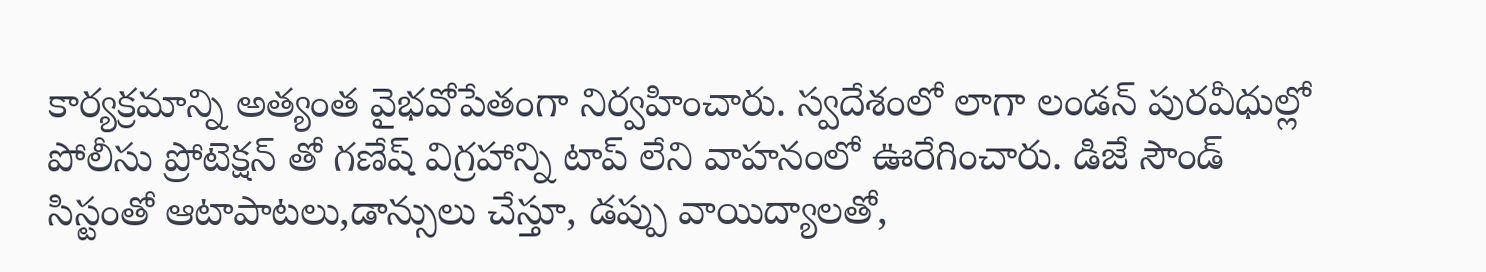కార్యక్రమాన్ని అత్యంత వైభవోపేతంగా నిర్వహించారు. స్వదేశంలో లాగా లండన్ పురవీధుల్లో పోలీసు ప్రోటెక్షన్ తో గణేష్ విగ్రహాన్ని టాప్ లేని వాహనంలో ఊరేగించారు. డిజే సౌండ్ సిస్టంతో ఆటాపాటలు,డాన్సులు చేస్తూ, డప్పు వాయిద్యాలతో,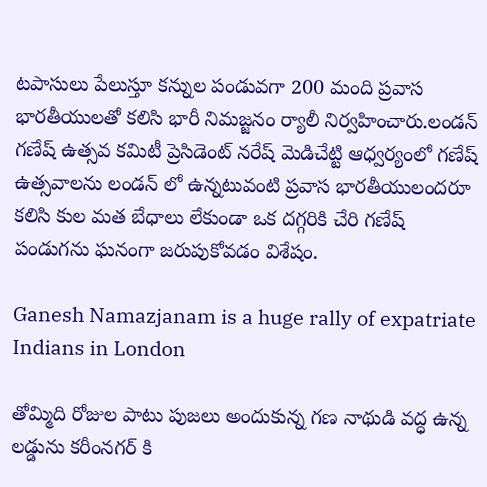టపాసులు పేలుస్తూ కన్నుల పండువగా 200 మంది ప్రవాస భారతీయులతో కలిసి భారీ నిమజ్జనం ర్యాలీ నిర్వహించారు.లండన్ గణేష్ ఉత్సవ కమిటీ ప్రెసిడెంట్ నరేష్ మెడిచేట్టి ఆధ్వర్యంలో గణేష్ ఉత్సవాలను లండన్ లో ఉన్నటువంటి ప్రవాస భారతీయులందరూ కలిసి కుల మత బేధాలు లేకుండా ఒక దగ్గరికి చేరి గణేష్ పండుగను ఘనంగా జరుపుకోవడం విశేషం.

Ganesh Namazjanam is a huge rally of expatriate Indians in London

తోమ్మిది రోజుల పాటు పుజలు అందుకున్న గణ నాథుడి వద్ధ ఉన్న లడ్డును కరీంనగర్ కి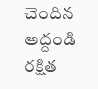చెందిన అద్దండి రక్షిత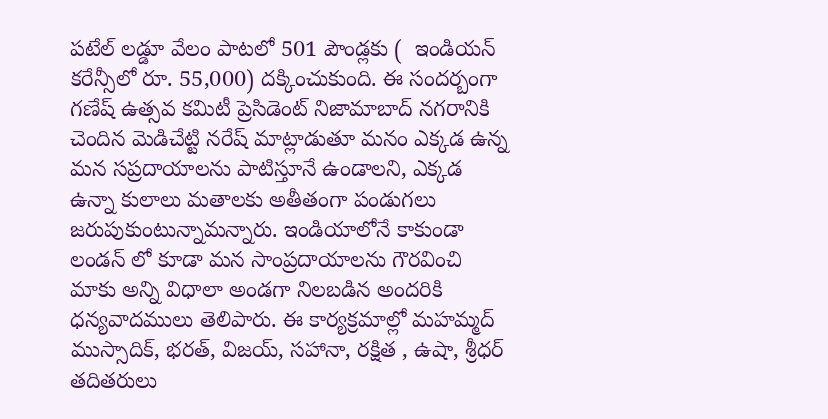పటేల్ లడ్డూ వేలం పాటలో 501 పౌండ్లకు (  ఇండియన్ కరేన్సీలో రూ. 55,000) దక్కించుకుంది. ఈ సందర్బంగా గణేష్ ఉత్సవ కమిటీ ప్రెసిడెంట్ నిజామాబాద్ నగరానికి చెందిన మెడిచేట్టి నరేష్ మాట్లాడుతూ మనం ఎక్కడ ఉన్న మన సప్రదాయాలను పాటిస్తూనే ఉండాలని, ఎక్కడ ఉన్నా కులాలు మతాలకు అతీతంగా పండుగలు జరుపుకుంటున్నామన్నారు. ఇండియాలోనే కాకుండా లండన్ లో కూడా మన సాంప్రదాయాలను గౌరవించి మాకు అన్ని విధాలా అండగా నిలబడిన అందరికి ధన్యవాదములు తెలిపారు. ఈ కార్యక్రమాల్లో మహమ్మద్ ముస్సాదిక్, భరత్, విజయ్, సహానా, రక్షిత , ఉషా, శ్రీధర్ తదితరులు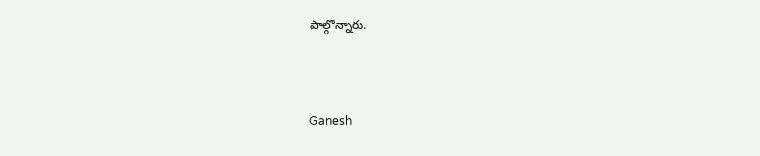పాల్గొన్నారు.



Ganesh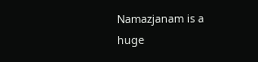Namazjanam is a huge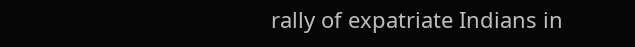rally of expatriate Indians in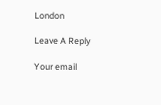London

Leave A Reply

Your email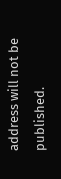address will not be published.